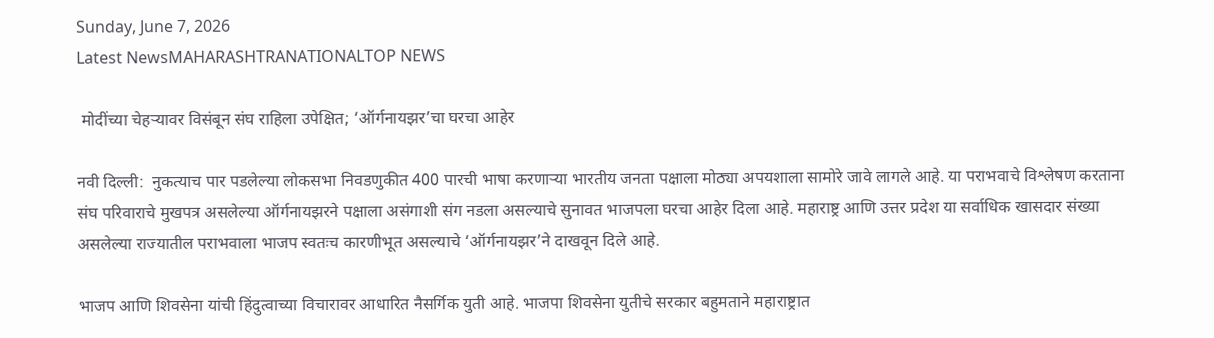Sunday, June 7, 2026
Latest NewsMAHARASHTRANATIONALTOP NEWS

 मोदींच्या चेहऱ्यावर विसंबून संघ राहिला उपेक्षित; ‘ऑर्गनायझर’चा घरचा आहेर

नवी दिल्ली:  नुकत्याच पार पडलेल्या लोकसभा निवडणुकीत 400 पारची भाषा करणाऱ्या भारतीय जनता पक्षाला मोठ्या अपयशाला सामोरे जावे लागले आहे. या पराभवाचे विश्लेषण करताना संघ परिवाराचे मुखपत्र असलेल्या ऑर्गनायझरने पक्षाला असंगाशी संग नडला असल्याचे सुनावत भाजपला घरचा आहेर दिला आहे. महाराष्ट्र आणि उत्तर प्रदेश या सर्वाधिक खासदार संख्या असलेल्या राज्यातील पराभवाला भाजप स्वतःच कारणीभूत असल्याचे ‘ऑर्गनायझर’ने दाखवून दिले आहे.

भाजप आणि शिवसेना यांची हिंदुत्वाच्या विचारावर आधारित नैसर्गिक युती आहे. भाजपा शिवसेना युतीचे सरकार बहुमताने महाराष्ट्रात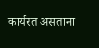कार्यरत असताना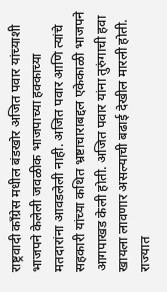राष्ट्रवादी काँग्रेस मधील बंडखोर अजित पवार यांच्याशी भाजपने केलेली जवळीक भाजपाच्या हक्काच्या मतदारांना आवडलेली नाही. अजित पवार आणि त्यांचे सहकारी यांच्या कथित भ्रष्टाचाराबद्दल एकेकाळी भाजपने आगपाखड केली होती. अजित पवार यांना तुरुंगाची हवा खायला लावणार असल्याची बढाई देखील मारली होती. राज्यात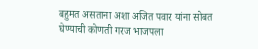बहुमत असताना अशा अजित पवार यांना सोबत घेण्याची कोणती गरज भाजपला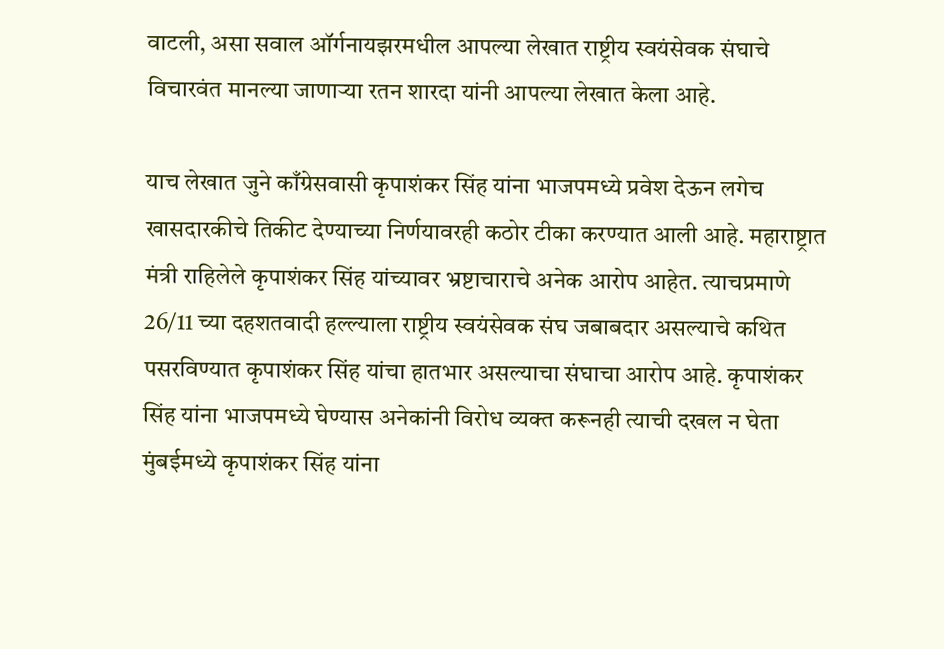वाटली, असा सवाल ऑर्गनायझरमधील आपल्या लेखात राष्ट्रीय स्वयंसेवक संघाचे विचारवंत मानल्या जाणाऱ्या रतन शारदा यांनी आपल्या लेखात केला आहे.

याच लेखात जुने काँग्रेसवासी कृपाशंकर सिंह यांना भाजपमध्ये प्रवेश देऊन लगेच खासदारकीचे तिकीट देण्याच्या निर्णयावरही कठोर टीका करण्यात आली आहे. महाराष्ट्रात मंत्री राहिलेले कृपाशंकर सिंह यांच्यावर भ्रष्टाचाराचे अनेक आरोप आहेत. त्याचप्रमाणे 26/11 च्या दहशतवादी हल्ल्याला राष्ट्रीय स्वयंसेवक संघ जबाबदार असल्याचे कथित पसरविण्यात कृपाशंकर सिंह यांचा हातभार असल्याचा संघाचा आरोप आहे. कृपाशंकर सिंह यांना भाजपमध्ये घेण्यास अनेकांनी विरोध व्यक्त करूनही त्याची दखल न घेता मुंबईमध्ये कृपाशंकर सिंह यांना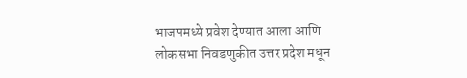भाजपमध्ये प्रवेश देण्यात आला आणि लोकसभा निवडणुकीत उत्तर प्रदेश मधून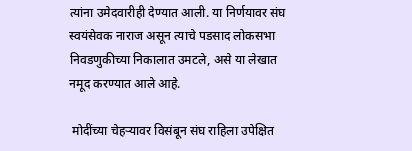त्यांना उमेदवारीही देण्यात आली. या निर्णयावर संघ स्वयंसेवक नाराज असून त्याचे पडसाद लोकसभा निवडणुकीच्या निकालात उमटले, असे या लेखात नमूद करण्यात आले आहे.

 मोदींच्या चेहऱ्यावर विसंबून संघ राहिला उपेक्षित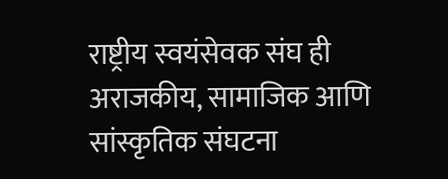राष्ट्रीय स्वयंसेवक संघ ही अराजकीय, सामाजिक आणि सांस्कृतिक संघटना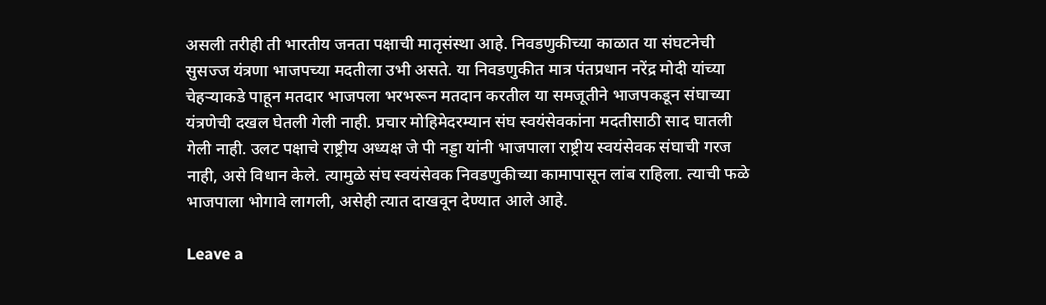असली तरीही ती भारतीय जनता पक्षाची मातृसंस्था आहे. निवडणुकीच्या काळात या संघटनेची सुसज्ज यंत्रणा भाजपच्या मदतीला उभी असते. या निवडणुकीत मात्र पंतप्रधान नरेंद्र मोदी यांच्या चेहऱ्याकडे पाहून मतदार भाजपला भरभरून मतदान करतील या समजूतीने भाजपकडून संघाच्या यंत्रणेची दखल घेतली गेली नाही. प्रचार मोहिमेदरम्यान संघ स्वयंसेवकांना मदतीसाठी साद घातली गेली नाही. उलट पक्षाचे राष्ट्रीय अध्यक्ष जे पी नड्डा यांनी भाजपाला राष्ट्रीय स्वयंसेवक संघाची गरज नाही, असे विधान केले. त्यामुळे संघ स्वयंसेवक निवडणुकीच्या कामापासून लांब राहिला. त्याची फळे भाजपाला भोगावे लागली, असेही त्यात दाखवून देण्यात आले आहे.

Leave a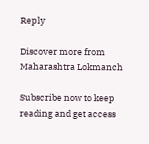Reply

Discover more from Maharashtra Lokmanch

Subscribe now to keep reading and get access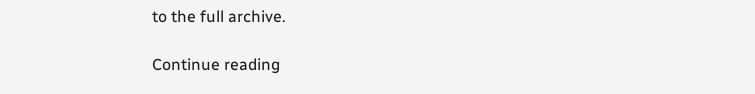to the full archive.

Continue reading